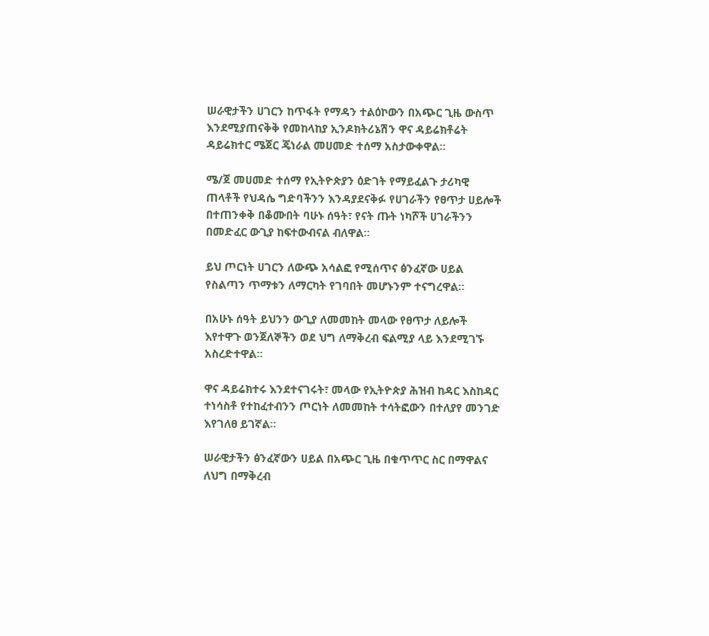ሠራዊታችን ሀገርን ከጥፋት የማዳን ተልዕኮውን በአጭር ጊዜ ውስጥ እንደሚያጠናቅቅ የመከላከያ ኢንዶክትሪኔሽን ዋና ዳይሬክቶሬት ዳይሬክተር ሜጀር ጄነራል መሀመድ ተሰማ አስታውቀዋል።

ሜ/ጀ መሀመድ ተሰማ የኢትዮጵያን ዕድገት የማይፈልጉ ታሪካዊ ጠላቶች የህዳሴ ግድባችንን እንዳያደናቅፉ የሀገራችን የፀጥታ ሀይሎች በተጠንቀቅ በቆሙበት ባሁኑ ሰዓት፣ የናት ጡት ነካሾች ሀገራችንን በመድፈር ውጊያ ከፍተውብናል ብለዋል።

ይህ ጦርነት ሀገርን ለውጭ አሳልፎ የሚሰጥና ፅንፈኛው ሀይል የስልጣን ጥማቱን ለማርካት የገባበት መሆኑንም ተናግረዋል።

በአሁኑ ሰዓት ይህንን ውጊያ ለመመከት መላው የፀጥታ ለይሎች እየተዋጉ ወንጀለኞችን ወደ ህግ ለማቅረብ ፍልሚያ ላይ እንደሚገኙ አስረድተዋል።

ዋና ዳይሬክተሩ እንደተናገሩት፣ መላው የኢትዮጵያ ሕዝብ ከዳር እስከዳር ተነሳስቶ የተከፈተብንን ጦርነት ለመመከት ተሳትፎውን በተለያየ መንገድ እየገለፀ ይገኛል።

ሠራዊታችን ፅንፈኛውን ሀይል በአጭር ጊዜ በቁጥጥር ስር በማዋልና ለህግ በማቅረብ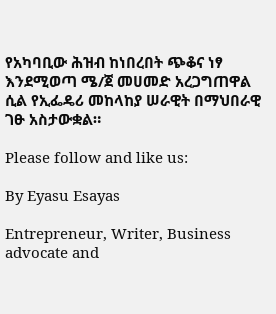የአካባቢው ሕዝብ ከነበረበት ጭቆና ነፃ እንደሚወጣ ሜ/ጀ መሀመድ አረጋግጠዋል ሲል የኢፌዴሪ መከላከያ ሠራዊት በማህበራዊ ገፁ አስታውቋል።

Please follow and like us:

By Eyasu Esayas

Entrepreneur, Writer, Business advocate and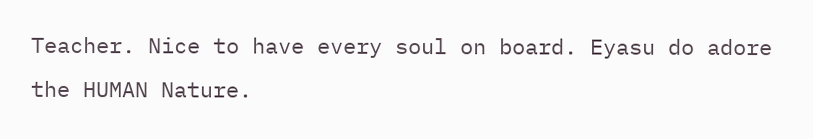Teacher. Nice to have every soul on board. Eyasu do adore the HUMAN Nature.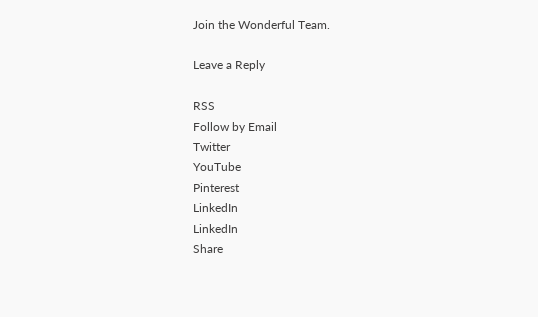Join the Wonderful Team.

Leave a Reply

RSS
Follow by Email
Twitter
YouTube
Pinterest
LinkedIn
LinkedIn
Share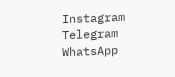Instagram
Telegram
WhatsApp